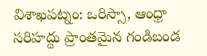విశాఖపట్నం: ఒరిస్సా, ఆంధ్రా సరిహద్దు ప్రాంతమైన గండిబండ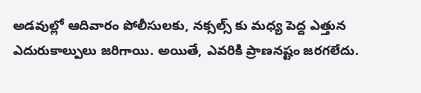అడవుల్లో ఆదివారం పోలీసులకు, నక్సల్స్ కు మధ్య పెద్ద ఎత్తున ఎదురుకాల్పులు జరిగాయి. అయితే, ఎవరికి ప్రాణనష్టం జరగలేదు.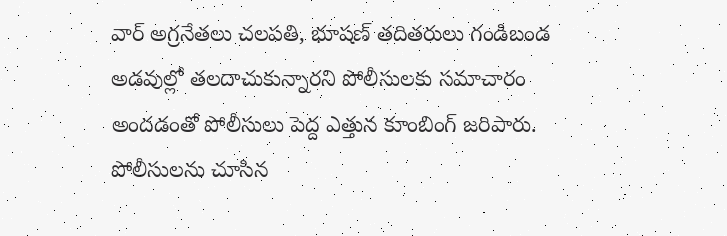వార్ అగ్రనేతలు చలపతి, భూషణ్ తదితరులు గండిబండ అడవుల్లో తలదాచుకున్నారని పోలీసులకు సమాచారం అందడంతో పోలీసులు పెద్ద ఎత్తున కూంబింగ్ జరిపారు. పోలీసులను చూసిన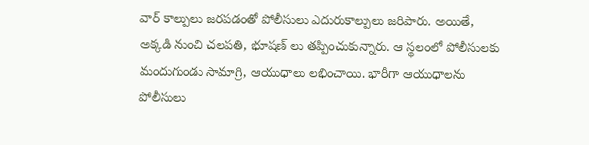వార్ కాల్పులు జరపడంతో పోలీసులు ఎదురుకాల్పులు జరిపారు. అయితే, అక్కడి నుంచి చలపతి, భూషణ్ లు తప్పించుకున్నారు. ఆ స్థలంలో పోలీసులకు మందుగుండు సామాగ్రి, ఆయుధాలు లభించాయి. భారీగా ఆయుధాలను పోలీసులు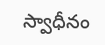స్వాధీనం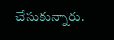చేసుకున్నారు.